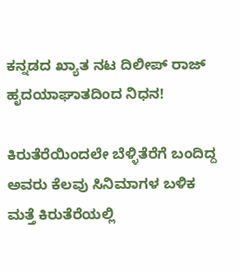ಕನ್ನಡದ ಖ್ಯಾತ ನಟ ದಿಲೀಪ್ ರಾಜ್ ಹೃದಯಾಘಾತದಿಂದ ನಿಧನ!

ಕಿರುತೆರೆಯಿಂದಲೇ ಬೆಳ್ಳಿತೆರೆಗೆ ಬಂದಿದ್ದ ಅವರು ಕೆಲವು ಸಿನಿಮಾಗಳ ಬಳಿಕ ಮತ್ತೆ ಕಿರುತೆರೆಯಲ್ಲಿ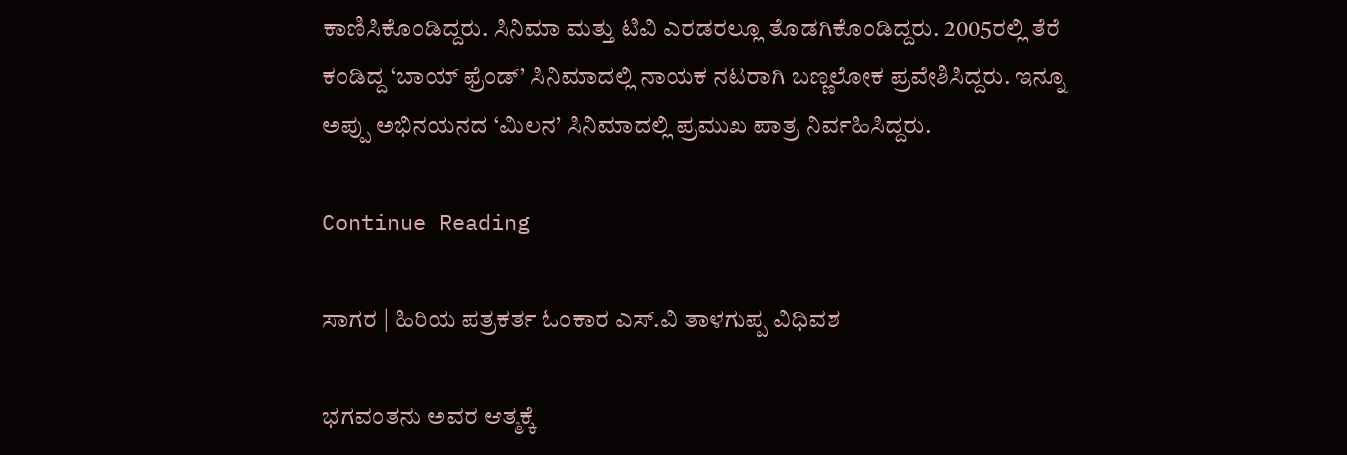ಕಾಣಿಸಿಕೊಂಡಿದ್ದರು. ಸಿನಿಮಾ ಮತ್ತು ಟಿವಿ ಎರಡರಲ್ಲೂ ತೊಡಗಿಕೊಂಡಿದ್ದರು. 2005ರಲ್ಲಿ ತೆರೆ ಕಂಡಿದ್ದ ‘ಬಾಯ್‌ ಫ್ರೆಂಡ್’ ಸಿನಿಮಾದಲ್ಲಿ ನಾಯಕ ನಟರಾಗಿ ಬಣ್ಣಲೋಕ ಪ್ರವೇಶಿಸಿದ್ದರು. ಇನ್ನೂ ಅಪ್ಪು ಅಭಿನಯನದ ‘ಮಿಲನ’ ಸಿನಿಮಾದಲ್ಲಿ ಪ್ರಮುಖ ಪಾತ್ರ ನಿರ್ವಹಿಸಿದ್ದರು.

Continue Reading

ಸಾಗರ | ಹಿರಿಯ ಪತ್ರಕರ್ತ ಓಂಕಾರ ಎಸ್.ವಿ ತಾಳಗುಪ್ಪ ವಿಧಿವಶ

ಭಗವಂತನು ಅವರ ಆತ್ಮಕ್ಕೆ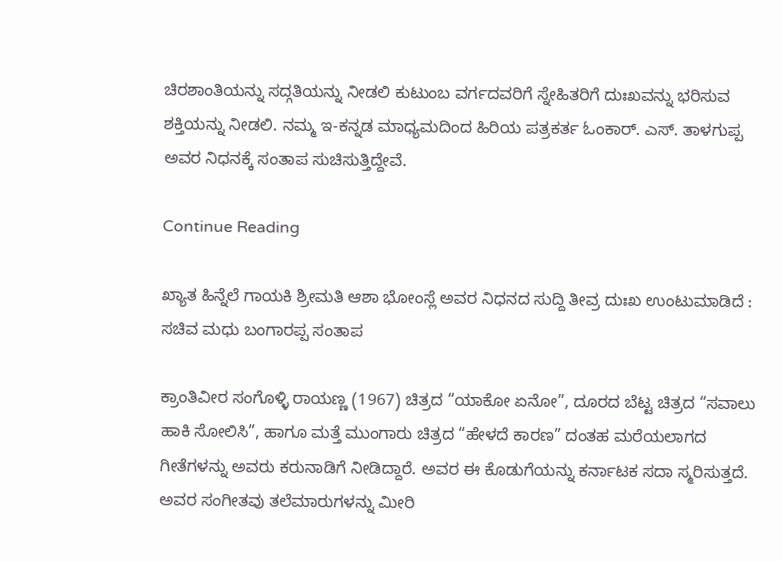ಚಿರಶಾಂತಿಯನ್ನು ಸದ್ಗತಿಯನ್ನು ನೀಡಲಿ ಕುಟುಂಬ ವರ್ಗದವರಿಗೆ ಸ್ನೇಹಿತರಿಗೆ ದುಃಖವನ್ನು ಭರಿಸುವ ಶಕ್ತಿಯನ್ನು ನೀಡಲಿ. ನಮ್ಮ ಇ-ಕನ್ನಡ ಮಾಧ್ಯಮದಿಂದ ಹಿರಿಯ ಪತ್ರಕರ್ತ ಓಂಕಾರ್. ಎಸ್. ತಾಳಗುಪ್ಪ ಅವರ ನಿಧನಕ್ಕೆ ಸಂತಾಪ ಸುಚಿಸುತ್ತಿದ್ದೇವೆ.

Continue Reading

ಖ್ಯಾತ ಹಿನ್ನೆಲೆ ಗಾಯಕಿ ಶ್ರೀಮತಿ ಆಶಾ ಭೋಂಸ್ಲೆ ಅವರ ನಿಧನದ ಸುದ್ದಿ ತೀವ್ರ ದುಃಖ ಉಂಟುಮಾಡಿದೆ : ಸಚಿವ ಮಧು ಬಂಗಾರಪ್ಪ ಸಂತಾಪ

ಕ್ರಾಂತಿವೀರ ಸಂಗೊಳ್ಳಿ ರಾಯಣ್ಣ (1967) ಚಿತ್ರದ “ಯಾಕೋ ಏನೋ”, ದೂರದ ಬೆಟ್ಟ ಚಿತ್ರದ “ಸವಾಲು ಹಾಕಿ ಸೋಲಿಸಿ”, ಹಾಗೂ ಮತ್ತೆ ಮುಂಗಾರು ಚಿತ್ರದ “ಹೇಳದೆ ಕಾರಣ” ದಂತಹ ಮರೆಯಲಾಗದ ಗೀತೆಗಳನ್ನು ಅವರು ಕರುನಾಡಿಗೆ ನೀಡಿದ್ದಾರೆ. ಅವರ ಈ ಕೊಡುಗೆಯನ್ನು ಕರ್ನಾಟಕ ಸದಾ ಸ್ಮರಿಸುತ್ತದೆ. ಅವರ ಸಂಗೀತವು ತಲೆಮಾರುಗಳನ್ನು ಮೀರಿ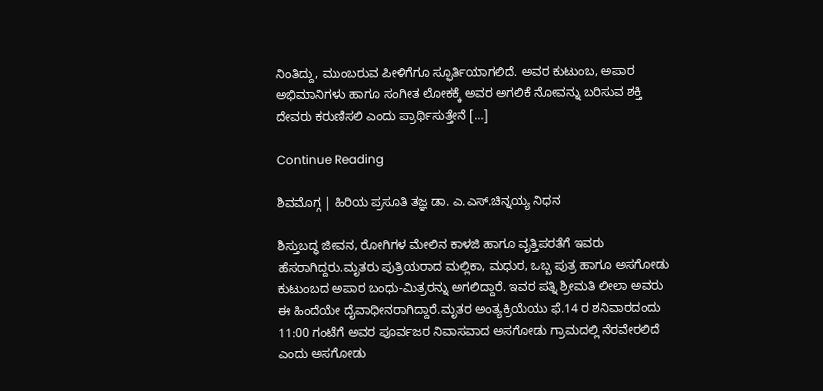ನಿಂತಿದ್ದು, ಮುಂಬರುವ ಪೀಳಿಗೆಗೂ ಸ್ಫೂರ್ತಿಯಾಗಲಿದೆ. ಅವರ ಕುಟುಂಬ, ಅಪಾರ ಅಭಿಮಾನಿಗಳು ಹಾಗೂ ಸಂಗೀತ ಲೋಕಕ್ಕೆ ಅವರ ಅಗಲಿಕೆ ನೋವನ್ನು ಬರಿಸುವ ಶಕ್ತಿ ದೇವರು ಕರುಣಿಸಲಿ ಎಂದು ಪ್ರಾರ್ಥಿಸುತ್ತೇನೆ […]

Continue Reading

ಶಿವಮೊಗ್ಗ | ಹಿರಿಯ ಪ್ರಸೂತಿ ತಜ್ಞ ಡಾ. ಎ.ಎಸ್.ಚಿನ್ನಯ್ಯ ನಿಧನ

ಶಿಸ್ತುಬದ್ಧ ಜೀವನ, ರೋಗಿಗಳ ಮೇಲಿನ ಕಾಳಜಿ ಹಾಗೂ ವೃತ್ತಿಪರತೆಗೆ ಇವರು ಹೆಸರಾಗಿದ್ದರು.ಮೃತರು ಪುತ್ರಿಯರಾದ ಮಲ್ಲಿಕಾ, ಮಧುರ, ಒಬ್ಬ ಪುತ್ರ ಹಾಗೂ ಅಸಗೋಡು ಕುಟುಂಬದ ಅಪಾರ ಬಂಧು-ಮಿತ್ರರನ್ನು ಅಗಲಿದ್ದಾರೆ. ಇವರ ಪತ್ನಿ ಶ್ರೀಮತಿ ಲೀಲಾ ಅವರು ಈ ಹಿಂದೆಯೇ ದೈವಾಧೀನರಾಗಿದ್ದಾರೆ.ಮೃತರ ಅಂತ್ಯಕ್ರಿಯೆಯು ಫೆ.14 ರ ಶನಿವಾರದಂದು 11:00 ಗಂಟೆಗೆ ಅವರ ಪೂರ್ವಜರ ನಿವಾಸವಾದ ಅಸಗೋಡು ಗ್ರಾಮದಲ್ಲಿ ನೆರವೇರಲಿದೆ ಎಂದು ಅಸಗೋಡು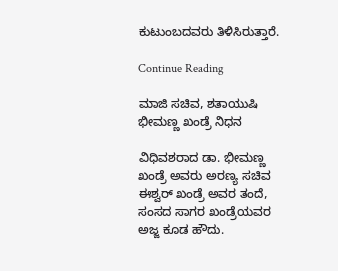ಕುಟುಂಬದವರು ತಿಳಿಸಿರುತ್ತಾರೆ.

Continue Reading

ಮಾಜಿ ಸಚಿವ, ಶತಾಯುಷಿ ಭೀಮಣ್ಣ ಖಂಡ್ರೆ‌ ನಿಧನ

ವಿಧಿವಶರಾದ ಡಾ. ಭೀಮಣ್ಣ ಖಂಡ್ರೆ ಅವರು ಅರಣ್ಯ ಸಚಿವ ಈಶ್ವರ್ ಖಂಡ್ರೆ ಅವರ ತಂದೆ, ಸಂಸದ ಸಾಗರ ಖಂಡ್ರೆಯವರ ಅಜ್ಜ ಕೂಡ ಹೌದು.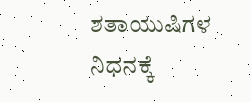ಶತಾಯುಷಿಗಳ ನಿಧನಕ್ಕೆ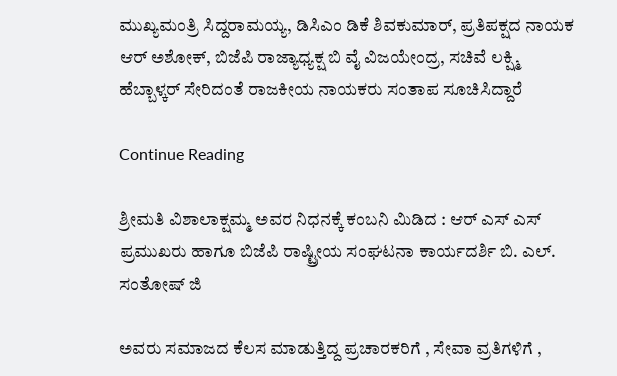ಮುಖ್ಯಮಂತ್ರಿ ಸಿದ್ದರಾಮಯ್ಯ, ಡಿಸಿಎಂ ಡಿಕೆ ಶಿವಕುಮಾರ್, ಪ್ರತಿಪಕ್ಷದ ನಾಯಕ ಆರ್‌ ಅಶೋಕ್‌, ಬಿಜೆಪಿ ರಾಜ್ಯಾಧ್ಯಕ್ಷ ಬಿ ವೈ ವಿಜಯೇಂದ್ರ, ಸಚಿವೆ ಲಕ್ಷ್ಮಿ ಹೆಬ್ಬಾಳ್ಕರ್‌ ಸೇರಿದಂತೆ ರಾಜಕೀಯ ನಾಯಕರು ಸಂತಾಪ ಸೂಚಿಸಿದ್ದಾರೆ

Continue Reading

ಶ್ರೀಮತಿ ವಿಶಾಲಾಕ್ಷಮ್ಮ ಅವರ ನಿಧನಕ್ಕೆ ಕಂಬನಿ ಮಿಡಿದ : ಆರ್ ಎಸ್ ಎಸ್ ಪ್ರಮುಖರು ಹಾಗೂ ಬಿಜೆಪಿ ರಾಷ್ಟ್ರೀಯ ಸಂಘಟನಾ ಕಾರ್ಯದರ್ಶಿ ಬಿ. ಎಲ್. ಸಂತೋಷ್ ಜಿ

ಅವರು ಸಮಾಜದ ಕೆಲಸ ಮಾಡುತ್ತಿದ್ದ ಪ್ರಚಾರಕರಿಗೆ , ಸೇವಾ ವ್ರತಿಗಳಿಗೆ ,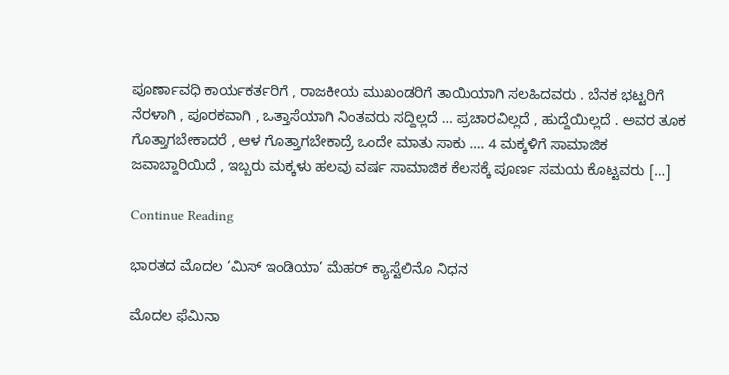ಪೂರ್ಣಾವಧಿ ಕಾರ್ಯಕರ್ತರಿಗೆ , ರಾಜಕೀಯ ಮುಖಂಡರಿಗೆ ತಾಯಿಯಾಗಿ ಸಲಹಿದವರು . ಬೆನಕ ಭಟ್ಟರಿಗೆ ನೆರಳಾಗಿ , ಪೂರಕವಾಗಿ , ಒತ್ತಾಸೆಯಾಗಿ ನಿಂತವರು ಸದ್ದಿಲ್ಲದೆ … ಪ್ರಚಾರವಿಲ್ಲದೆ , ಹುದ್ದೆಯಿಲ್ಲದೆ . ಅವರ ತೂಕ ಗೊತ್ತಾಗಬೇಕಾದರೆ , ಆಳ ಗೊತ್ತಾಗಬೇಕಾದ್ರೆ ಒಂದೇ ಮಾತು ಸಾಕು …. 4 ಮಕ್ಕಳಿಗೆ ಸಾಮಾಜಿಕ ಜವಾಬ್ದಾರಿಯಿದೆ , ಇಬ್ಬರು ಮಕ್ಕಳು ಹಲವು ವರ್ಷ ಸಾಮಾಜಿಕ ಕೆಲಸಕ್ಕೆ ಪೂರ್ಣ ಸಮಯ ಕೊಟ್ಟವರು […]

Continue Reading

ಭಾರತದ ಮೊದಲ ‘ಮಿಸ್ ಇಂಡಿಯಾ’ ಮೆಹರ್ ಕ್ಯಾಸ್ಟೆಲಿನೊ ನಿಧನ

ಮೊದಲ ಫೆಮಿನಾ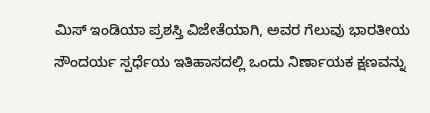ಮಿಸ್ ಇಂಡಿಯಾ ಪ್ರಶಸ್ತಿ ವಿಜೇತೆಯಾಗಿ, ಅವರ ಗೆಲುವು ಭಾರತೀಯ ಸೌಂದರ್ಯ ಸ್ಪರ್ಧೆಯ ಇತಿಹಾಸದಲ್ಲಿ ಒಂದು ನಿರ್ಣಾಯಕ ಕ್ಷಣವನ್ನು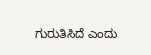ಗುರುತಿಸಿದೆ ಎಂದು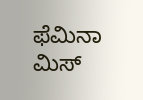ಫೆಮಿನಾ ಮಿಸ್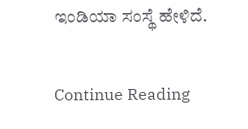ಇಂಡಿಯಾ ಸಂಸ್ಥೆ ಹೇಳಿದೆ.

Continue Reading